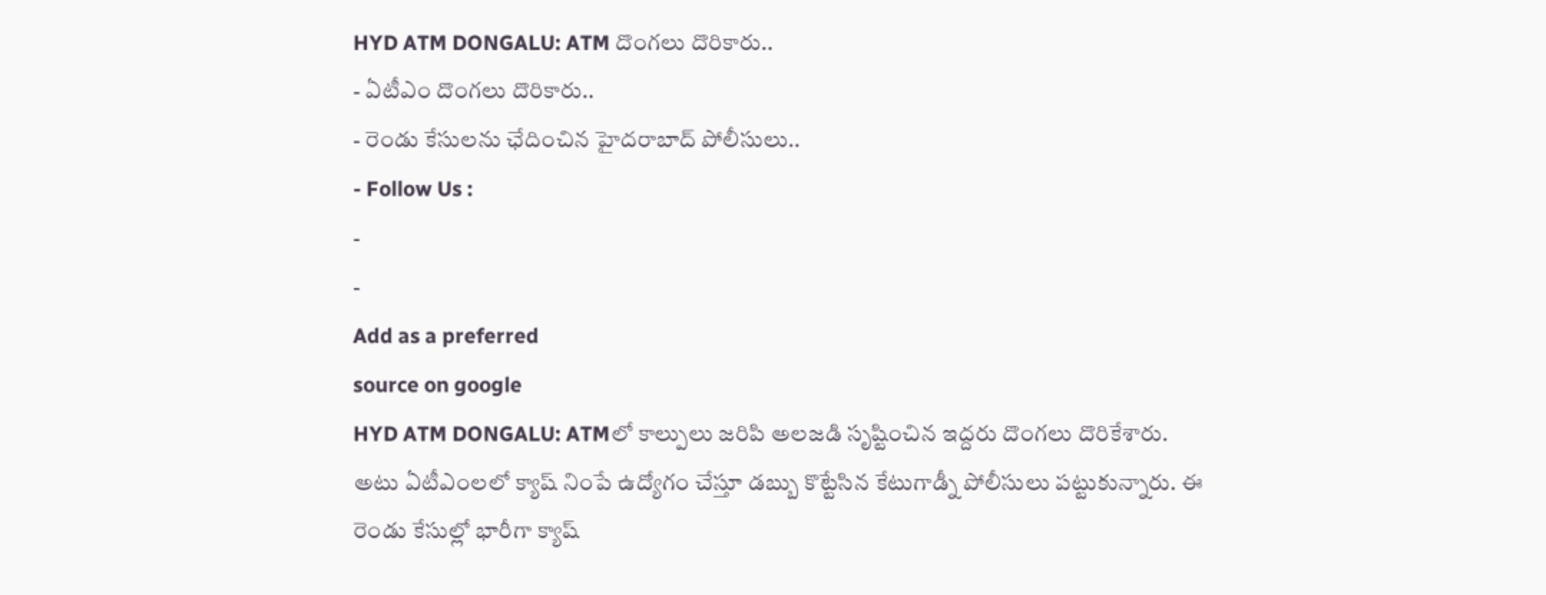HYD ATM DONGALU: ATM దొంగలు దొరికారు..
- ఏటీఎం దొంగలు దొరికారు..
- రెండు కేసులను ఛేదించిన హైదరాబాద్ పోలీసులు..
- Follow Us :
-
-
Add as a preferred
source on google
HYD ATM DONGALU: ATMలో కాల్పులు జరిపి అలజడి సృష్టించిన ఇద్దరు దొంగలు దొరికేశారు. అటు ఏటీఎంలలో క్యాష్ నింపే ఉద్యోగం చేస్తూ డబ్బు కొట్టేసిన కేటుగాడ్నీ పోలీసులు పట్టుకున్నారు. ఈ రెండు కేసుల్లో భారీగా క్యాష్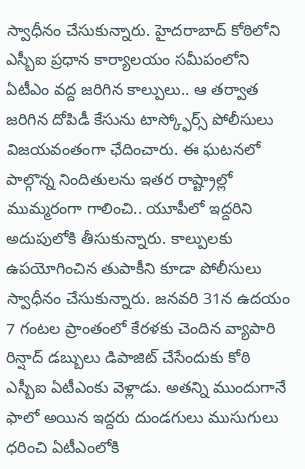స్వాధీనం చేసుకున్నారు. హైదరాబాద్ కోఠిలోని ఎస్బీఐ ప్రధాన కార్యాలయం సమీపంలోని ఏటీఎం వద్ద జరిగిన కాల్పులు.. ఆ తర్వాత జరిగిన దోపిడీ కేసును టాస్క్ఫోర్స్ పోలీసులు విజయవంతంగా ఛేదించారు. ఈ ఘటనలో పాల్గొన్న నిందితులను ఇతర రాష్ట్రాల్లో ముమ్మరంగా గాలించి.. యూపీలో ఇద్దరిని అదుపులోకి తీసుకున్నారు. కాల్పులకు ఉపయోగించిన తుపాకీని కూడా పోలీసులు స్వాధీనం చేసుకున్నారు. జనవరి 31న ఉదయం 7 గంటల ప్రాంతంలో కేరళకు చెందిన వ్యాపారి రిన్షాద్ డబ్బులు డిపాజిట్ చేసేందుకు కోఠి ఎస్బీఐ ఏటీఎంకు వెళ్లాడు. అతన్ని ముందుగానే ఫాలో అయిన ఇద్దరు దుండగులు ముసుగులు ధరించి ఏటీఎంలోకి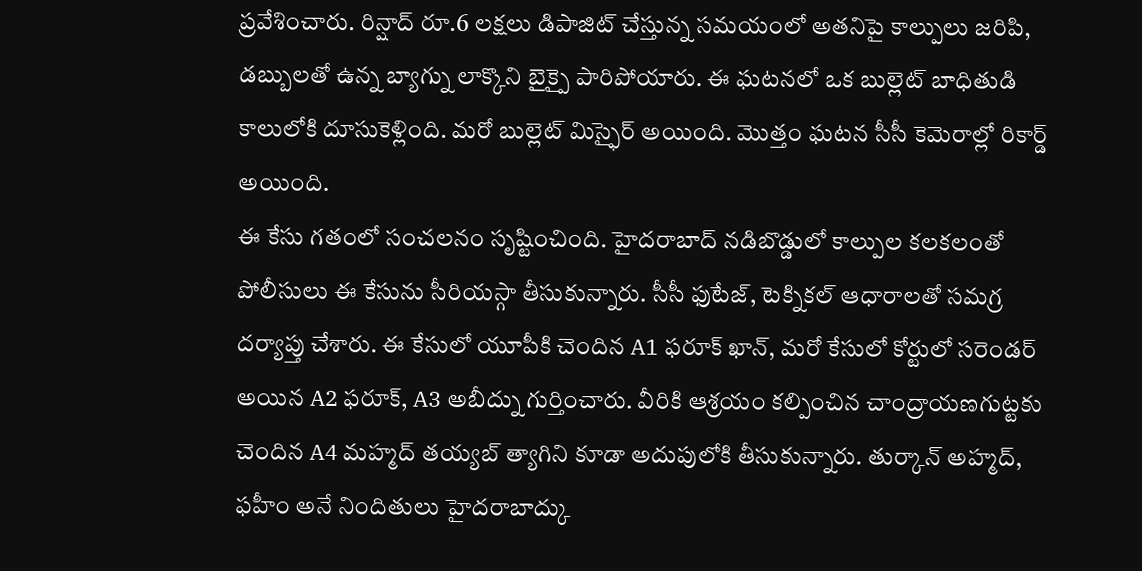ప్రవేశించారు. రిన్షాద్ రూ.6 లక్షలు డిపాజిట్ చేస్తున్న సమయంలో అతనిపై కాల్పులు జరిపి, డబ్బులతో ఉన్న బ్యాగ్ను లాక్కొని బైక్పై పారిపోయారు. ఈ ఘటనలో ఒక బుల్లెట్ బాధితుడి కాలులోకి దూసుకెళ్లింది. మరో బుల్లెట్ మిస్ఫైర్ అయింది. మొత్తం ఘటన సీసీ కెమెరాల్లో రికార్డ్ అయింది.
ఈ కేసు గతంలో సంచలనం సృష్టించింది. హైదరాబాద్ నడిబొడ్డులో కాల్పుల కలకలంతో పోలీసులు ఈ కేసును సీరియస్గా తీసుకున్నారు. సీసీ ఫుటేజ్, టెక్నికల్ ఆధారాలతో సమగ్ర దర్యాప్తు చేశారు. ఈ కేసులో యూపీకి చెందిన A1 ఫరూక్ ఖాన్, మరో కేసులో కోర్టులో సరెండర్ అయిన A2 ఫరూక్, A3 అబీద్ను గుర్తించారు. వీరికి ఆశ్రయం కల్పించిన చాంద్రాయణగుట్టకు చెందిన A4 మహ్మద్ తయ్యబ్ త్యాగిని కూడా అదుపులోకి తీసుకున్నారు. తుర్కాన్ అహ్మద్, ఫహీం అనే నిందితులు హైదరాబాద్కు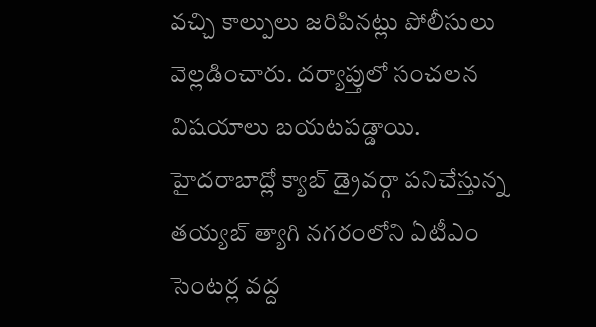వచ్చి కాల్పులు జరిపినట్లు పోలీసులు వెల్లడించారు. దర్యాప్తులో సంచలన విషయాలు బయటపడ్డాయి. హైదరాబాద్లో క్యాబ్ డ్రైవర్గా పనిచేస్తున్న తయ్యబ్ త్యాగి నగరంలోని ఏటీఎం సెంటర్ల వద్ద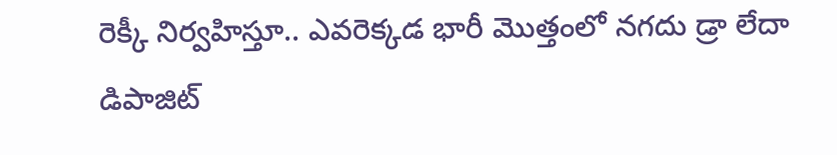రెక్కీ నిర్వహిస్తూ.. ఎవరెక్కడ భారీ మొత్తంలో నగదు డ్రా లేదా డిపాజిట్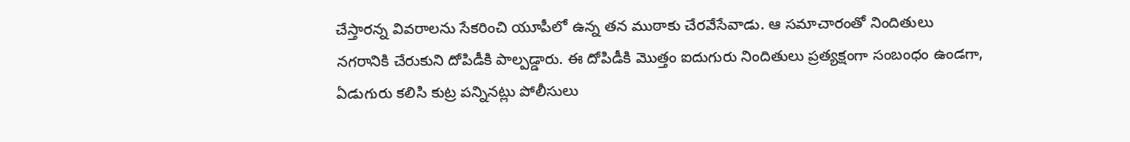చేస్తారన్న వివరాలను సేకరించి యూపీలో ఉన్న తన ముఠాకు చేరవేసేవాడు. ఆ సమాచారంతో నిందితులు నగరానికి చేరుకుని దోపిడీకి పాల్పడ్డారు. ఈ దోపిడీకి మొత్తం ఐదుగురు నిందితులు ప్రత్యక్షంగా సంబంధం ఉండగా, ఏడుగురు కలిసి కుట్ర పన్నినట్లు పోలీసులు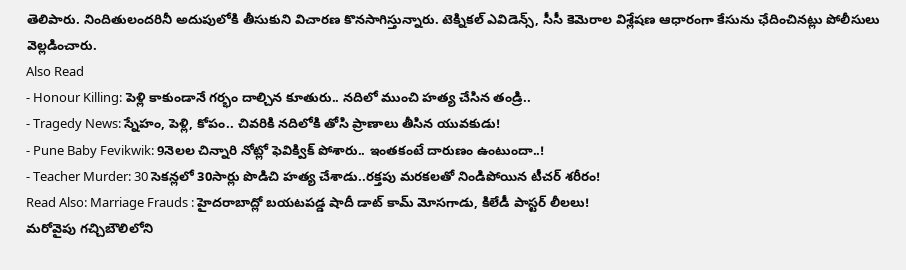తెలిపారు. నిందితులందరినీ అదుపులోకి తీసుకుని విచారణ కొనసాగిస్తున్నారు. టెక్నికల్ ఎవిడెన్స్, సీసీ కెమెరాల విశ్లేషణ ఆధారంగా కేసును ఛేదించినట్లు పోలీసులు వెల్లడించారు.
Also Read
- Honour Killing: పెళ్లి కాకుండానే గర్భం దాల్చిన కూతురు.. నదిలో ముంచి హత్య చేసిన తండ్రి..
- Tragedy News: స్నేహం, పెళ్లి, కోపం.. చివరికి నదిలోకి తోసి ప్రాణాలు తీసిన యువకుడు!
- Pune Baby Fevikwik: 9నెలల చిన్నారి నోట్లో ఫెవిక్విక్ పోశారు.. ఇంతకంటే దారుణం ఉంటుందా..!
- Teacher Murder: 30 సెకన్లలో 30సార్లు పొడిచి హత్య చేశాడు..రక్తపు మరకలతో నిండిపోయిన టీచర్ శరీరం!
Read Also: Marriage Frauds : హైదరాబాద్లో బయటపడ్డ షాదీ డాట్ కామ్ మోసగాడు, కిలేడీ పాస్టర్ లీలలు!
మరోవైపు గచ్చిబౌలిలోని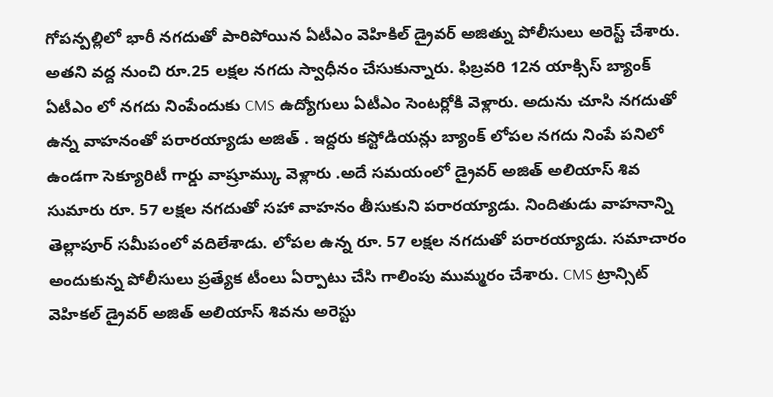గోపన్పల్లిలో భారీ నగదుతో పారిపోయిన ఏటీఎం వెహికిల్ డ్రైవర్ అజిత్ను పోలీసులు అరెస్ట్ చేశారు. అతని వద్ద నుంచి రూ.25 లక్షల నగదు స్వాధీనం చేసుకున్నారు. ఫిబ్రవరి 12న యాక్సిస్ బ్యాంక్ ఏటీఎం లో నగదు నింపేందుకు CMS ఉద్యోగులు ఏటీఎం సెంటర్లోకి వెళ్లారు. అదును చూసి నగదుతో ఉన్న వాహనంతో పరారయ్యాడు అజిత్ . ఇద్దరు కస్టోడియన్లు బ్యాంక్ లోపల నగదు నింపే పనిలో ఉండగా సెక్యూరిటీ గార్డు వాష్రూమ్కు వెళ్లారు .అదే సమయంలో డ్రైవర్ అజిత్ అలియాస్ శివ సుమారు రూ. 57 లక్షల నగదుతో సహా వాహనం తీసుకుని పరారయ్యాడు. నిందితుడు వాహనాన్ని తెల్లాపూర్ సమీపంలో వదిలేశాడు. లోపల ఉన్న రూ. 57 లక్షల నగదుతో పరారయ్యాడు. సమాచారం అందుకున్న పోలీసులు ప్రత్యేక టీంలు ఏర్పాటు చేసి గాలింపు ముమ్మరం చేశారు. CMS ట్రాన్సిట్ వెహికల్ డ్రైవర్ అజిత్ అలియాస్ శివను అరెస్టు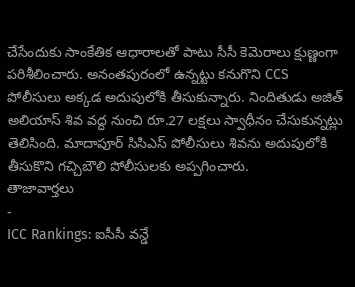చేసేందుకు సాంకేతిక ఆధారాలతో పాటు సీసీ కెమెరాలు క్షుణ్ణంగా పరిశీలించారు. అనంతపురంలో ఉన్నట్టు కనుగొని CCS పోలీసులు అక్కడ అదుపులోకి తీసుకున్నారు. నిందితుడు అజిత్ అలియాస్ శివ వద్ద నుంచి రూ.27 లక్షలు స్వాధీనం చేసుకున్నట్లు తెలిసింది. మాదాపూర్ సిసిఎస్ పోలీసులు శివను అదుపులోకి తీసుకొని గచ్చిబౌలి పోలీసులకు అప్పగించారు.
తాజావార్తలు
-
ICC Rankings: ఐసీసీ వన్డే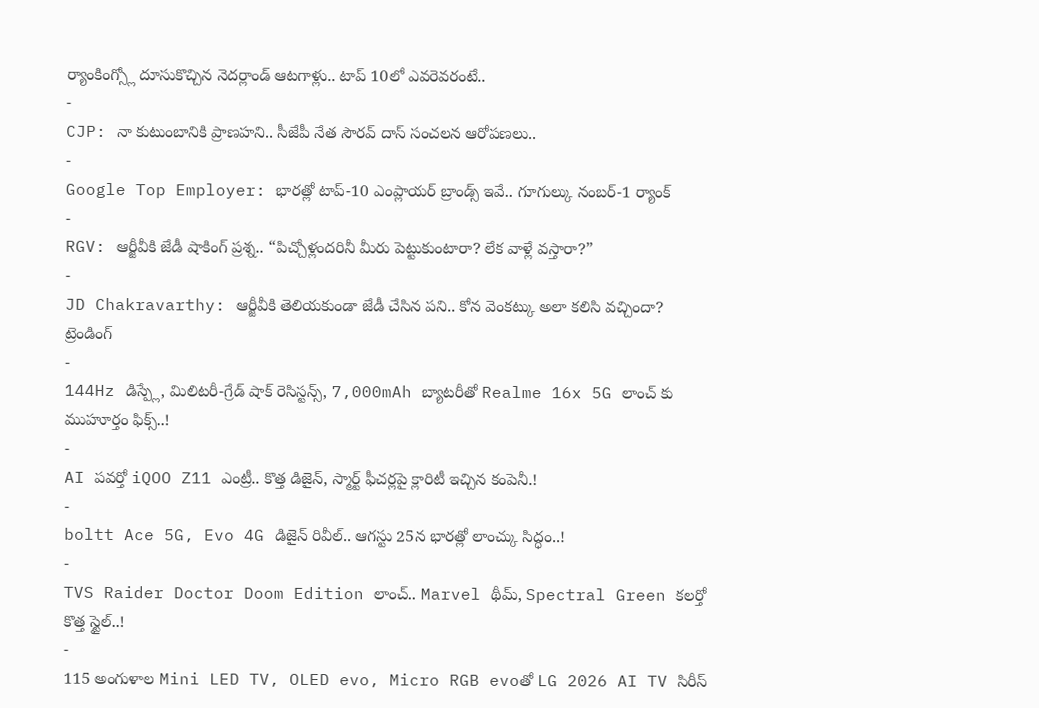ర్యాంకింగ్స్లో దూసుకొచ్చిన నెదర్లాండ్ ఆటగాళ్లు.. టాప్ 10లో ఎవరెవరంటే..
-
CJP: నా కుటుంబానికి ప్రాణహని.. సీజేపీ నేత సౌరవ్ దాస్ సంచలన ఆరోపణలు..
-
Google Top Employer: భారత్లో టాప్-10 ఎంప్లాయర్ బ్రాండ్స్ ఇవే.. గూగుల్కు నంబర్-1 ర్యాంక్
-
RGV: ఆర్జీవీకి జేడీ షాకింగ్ ప్రశ్న.. “పిచ్చోళ్లందరినీ మీరు పెట్టుకుంటారా? లేక వాళ్లే వస్తారా?”
-
JD Chakravarthy: ఆర్జీవీకి తెలియకుండా జేడీ చేసిన పని.. కోన వెంకట్కు అలా కలిసి వచ్చిందా?
ట్రెండింగ్
-
144Hz డిస్ప్లే, మిలిటరీ-గ్రేడ్ షాక్ రెసిస్టన్స్, 7,000mAh బ్యాటరీతో Realme 16x 5G లాంచ్ కు ముహూర్తం ఫిక్స్..!
-
AI పవర్తో iQOO Z11 ఎంట్రీ.. కొత్త డిజైన్, స్మార్ట్ ఫీచర్లపై క్లారిటీ ఇచ్చిన కంపెనీ.!
-
boltt Ace 5G, Evo 4G డిజైన్ రివీల్.. ఆగస్టు 25న భారత్లో లాంచ్కు సిద్ధం..!
-
TVS Raider Doctor Doom Edition లాంచ్.. Marvel థీమ్, Spectral Green కలర్తో కొత్త స్టైల్..!
-
115 అంగుళాల Mini LED TV, OLED evo, Micro RGB evoతో LG 2026 AI TV సిరీస్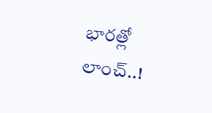భారత్లో లాంచ్..!